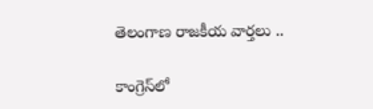తెలంగాణ రాజకీయ వార్తలు ..

కాంగ్రెస్‌లో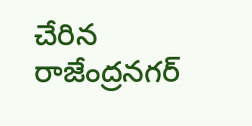చేరిన రాజేంద్రనగర్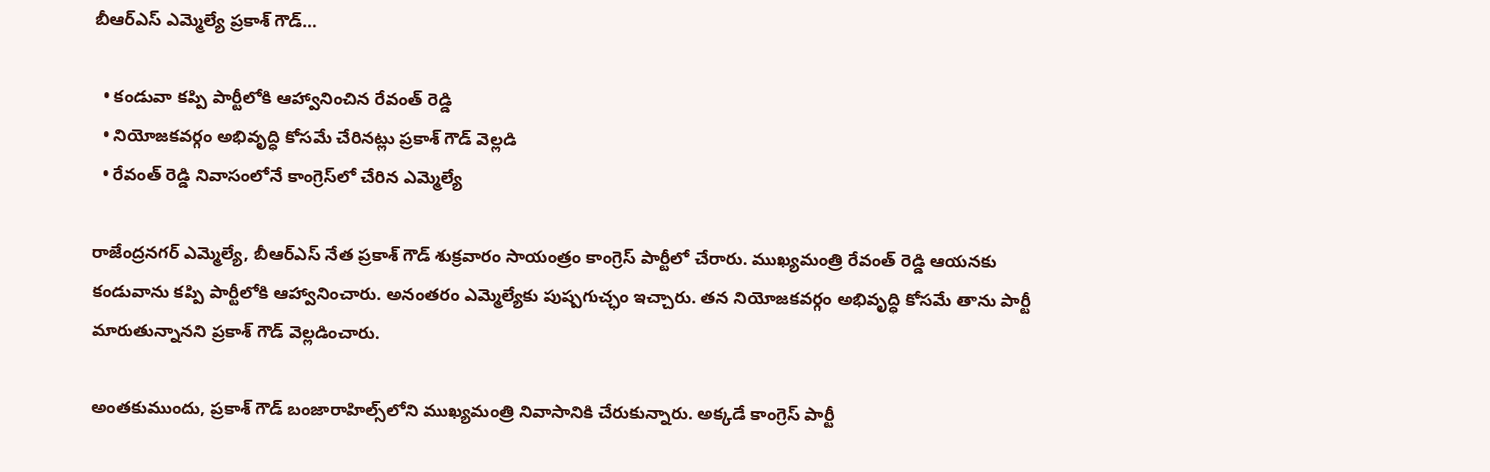బీఆర్ఎస్ ఎమ్మెల్యే ప్రకాశ్ గౌడ్…

  • కండువా కప్పి పార్టీలోకి ఆహ్వానించిన రేవంత్ రెడ్డి
  • నియోజకవర్గం అభివృద్ధి కోసమే చేరినట్లు ప్రకాశ్ గౌడ్ వెల్లడి
  • రేవంత్ రెడ్డి నివాసంలోనే కాంగ్రెస్‌లో చేరిన ఎమ్మెల్యే

రాజేంద్రనగర్ ఎమ్మెల్యే, బీఆర్ఎస్ నేత ప్రకాశ్ గౌడ్ శుక్రవారం సాయంత్రం కాంగ్రెస్ పార్టీలో చేరారు. ముఖ్యమంత్రి రేవంత్ రెడ్డి ఆయనకు కండువాను కప్పి పార్టీలోకి ఆహ్వానించారు. అనంతరం ఎమ్మెల్యేకు పుష్పగుచ్ఛం ఇచ్చారు. తన నియోజకవర్గం అభివృద్ధి కోసమే తాను పార్టీ మారుతున్నానని ప్రకాశ్ గౌడ్ వెల్లడించారు.

అంతకుముందు, ప్రకాశ్ గౌడ్ బంజారాహిల్స్‌లోని ముఖ్యమంత్రి నివాసానికి చేరుకున్నారు. అక్కడే కాంగ్రెస్ పార్టీ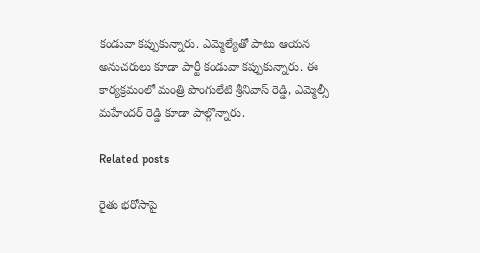కండువా కప్పుకున్నారు. ఎమ్మెల్యేతో పాటు ఆయన అనుచరులు కూడా పార్టీ కండువా కప్పుకున్నారు. ఈ కార్యక్రమంలో మంత్రి పొంగులేటి శ్రీనివాస్ రెడ్డి, ఎమ్మెల్సీ మహేందర్ రెడ్డి కూడా పాల్గొన్నారు.

Related posts

రైతు భరోసాపై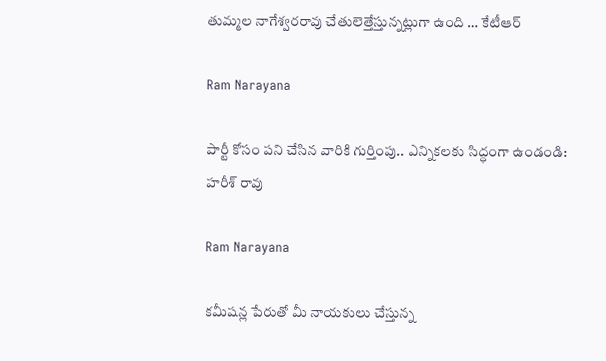తుమ్మల నాగేశ్వరరావు చేతులెత్తేస్తున్నట్లుగా ఉంది … కేటీఆర్

Ram Narayana

పార్టీ కోసం పని చేసిన వారికి గుర్తింపు.. ఎన్నికలకు సిద్ధంగా ఉండండి: హరీశ్ రావు

Ram Narayana

కమీషన్ల పేరుతో మీ నాయకులు చేస్తున్న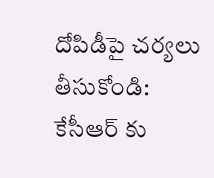దోపిడీపై చర్యలు తీసుకోండి: కేసీఆర్ కు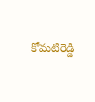కోమటిరెడ్డి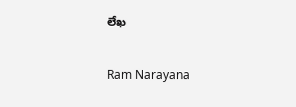లేఖ

Ram Narayana